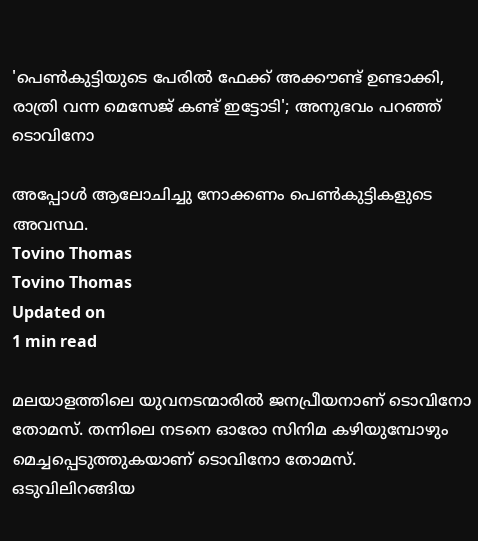'പെണ്‍കുട്ടിയുടെ പേരില്‍ ഫേക്ക് അക്കൗണ്ട് ഉണ്ടാക്കി, രാത്രി വന്ന മെസേജ് കണ്ട് ഇട്ടോടി'; അനുഭവം പറഞ്ഞ് ടൊവിനോ

അപ്പോള്‍ ആലോചിച്ചു നോക്കണം പെണ്‍കുട്ടികളുടെ അവസ്ഥ.
Tovino Thomas
Tovino Thomas
Updated on
1 min read

മലയാളത്തിലെ യുവനടന്മാരില്‍ ജനപ്രീയനാണ് ടൊവിനോ തോമസ്. തന്നിലെ നടനെ ഓരോ സിനിമ കഴിയുമ്പോഴും മെച്ചപ്പെടുത്തുകയാണ് ടൊവിനോ തോമസ്. ഒടുവിലിറങ്ങിയ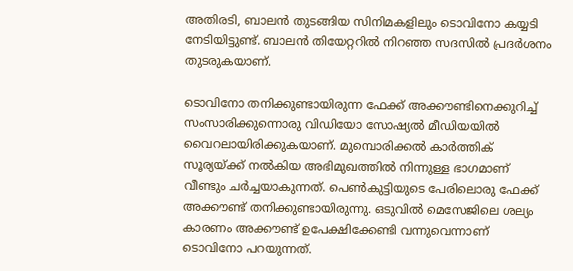അതിരടി, ബാലന്‍ തുടങ്ങിയ സിനിമകളിലും ടൊവിനോ കയ്യടി നേടിയിട്ടുണ്ട്. ബാലന്‍ തിയേറ്ററില്‍ നിറഞ്ഞ സദസില്‍ പ്രദര്‍ശനം തുടരുകയാണ്.

ടൊവിനോ തനിക്കുണ്ടായിരുന്ന ഫേക്ക് അക്കൗണ്ടിനെക്കുറിച്ച് സംസാരിക്കുന്നൊരു വിഡിയോ സോഷ്യല്‍ മീഡിയയില്‍ വൈറലായിരിക്കുകയാണ്. മുമ്പൊരിക്കല്‍ കാര്‍ത്തിക് സൂര്യയ്ക്ക് നല്‍കിയ അഭിമുഖത്തില്‍ നിന്നുള്ള ഭാഗമാണ് വീണ്ടും ചര്‍ച്ചയാകുന്നത്. പെണ്‍കുട്ടിയുടെ പേരിലൊരു ഫേക്ക് അക്കൗണ്ട് തനിക്കുണ്ടായിരുന്നു. ഒടുവില്‍ മെസേജിലെ ശല്യം കാരണം അക്കൗണ്ട് ഉപേക്ഷിക്കേണ്ടി വന്നുവെന്നാണ് ടൊവിനോ പറയുന്നത്.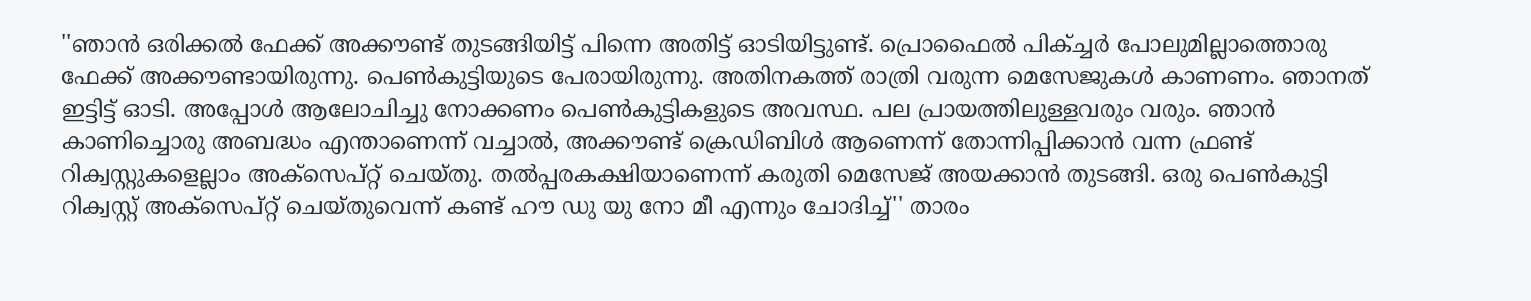''ഞാന്‍ ഒരിക്കല്‍ ഫേക്ക് അക്കൗണ്ട് തുടങ്ങിയിട്ട് പിന്നെ അതിട്ട് ഓടിയിട്ടുണ്ട്. പ്രൊഫൈല്‍ പിക്ച്ചര്‍ പോലുമില്ലാത്തൊരു ഫേക്ക് അക്കൗണ്ടായിരുന്നു. പെണ്‍കുട്ടിയുടെ പേരായിരുന്നു. അതിനകത്ത് രാത്രി വരുന്ന മെസേജുകള്‍ കാണണം. ഞാനത് ഇട്ടിട്ട് ഓടി. അപ്പോള്‍ ആലോചിച്ചു നോക്കണം പെണ്‍കുട്ടികളുടെ അവസ്ഥ. പല പ്രായത്തിലുള്ളവരും വരും. ഞാന്‍ കാണിച്ചൊരു അബദ്ധം എന്താണെന്ന് വച്ചാല്‍, അക്കൗണ്ട് ക്രെഡിബിള്‍ ആണെന്ന് തോന്നിപ്പിക്കാന്‍ വന്ന ഫ്രണ്ട് റിക്വസ്റ്റുകളെല്ലാം അക്‌സെപ്റ്റ് ചെയ്തു. തല്‍പ്പരകക്ഷിയാണെന്ന് കരുതി മെസേജ് അയക്കാന്‍ തുടങ്ങി. ഒരു പെണ്‍കുട്ടി റിക്വസ്റ്റ് അക്‌സെപ്റ്റ് ചെയ്തുവെന്ന് കണ്ട് ഹൗ ഡു യു നോ മീ എന്നും ചോദിച്ച്'' താരം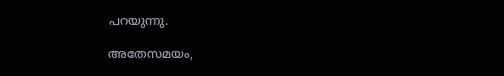പറയുന്നു.

അതേസമയം,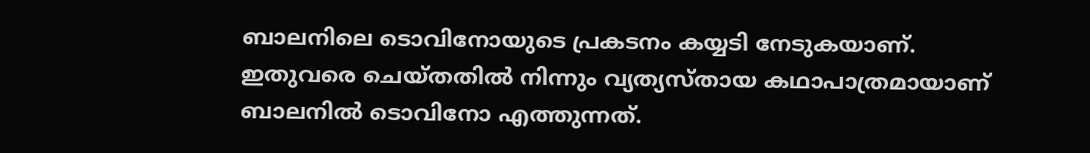ബാലനിലെ ടൊവിനോയുടെ പ്രകടനം കയ്യടി നേടുകയാണ്. ഇതുവരെ ചെയ്തതില്‍ നിന്നും വ്യത്യസ്തായ കഥാപാത്രമായാണ് ബാലനില്‍ ടൊവിനോ എത്തുന്നത്.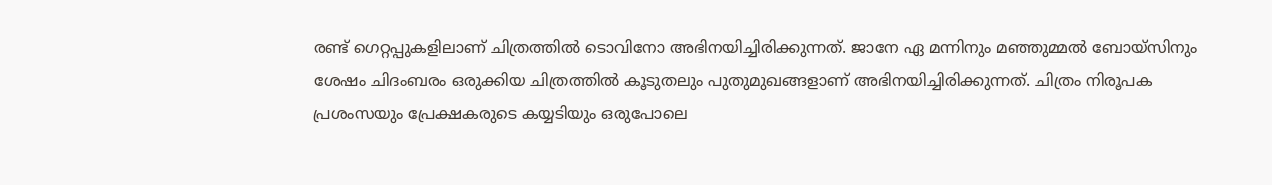രണ്ട് ഗെറ്റപ്പുകളിലാണ് ചിത്രത്തില്‍ ടൊവിനോ അഭിനയിച്ചിരിക്കുന്നത്. ജാനേ ഏ മന്നിനും മഞ്ഞുമ്മല്‍ ബോയ്‌സിനും ശേഷം ചിദംബരം ഒരുക്കിയ ചിത്രത്തില്‍ കൂടുതലും പുതുമുഖങ്ങളാണ് അഭിനയിച്ചിരിക്കുന്നത്. ചിത്രം നിരൂപക പ്രശംസയും പ്രേക്ഷകരുടെ കയ്യടിയും ഒരുപോലെ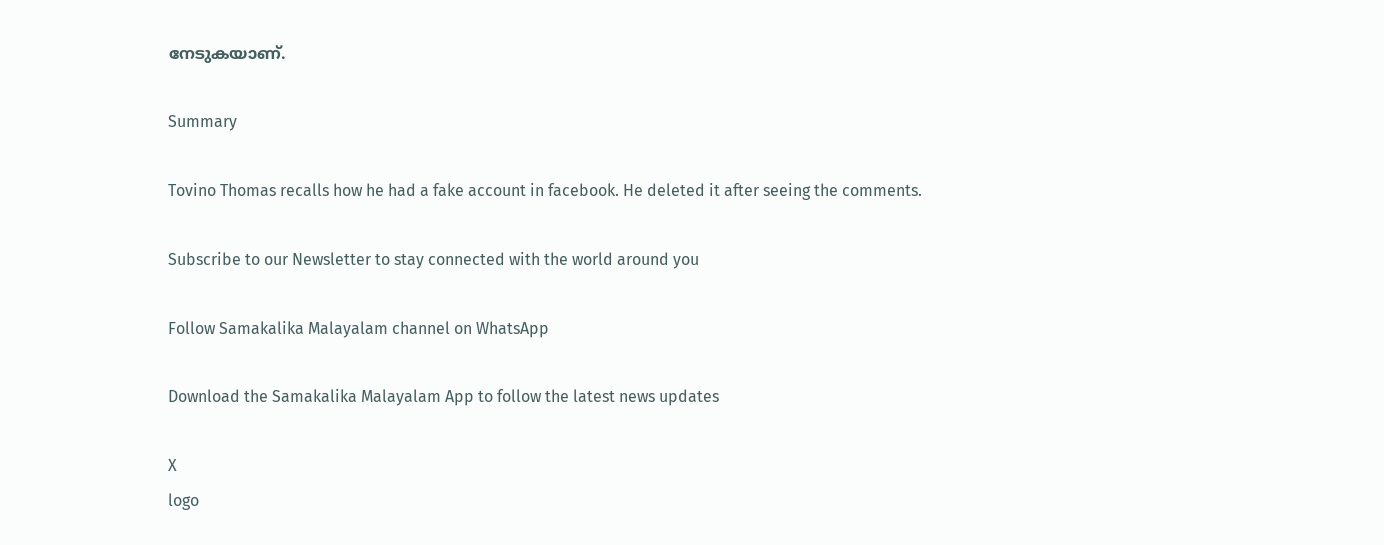നേടുകയാണ്.

Summary

Tovino Thomas recalls how he had a fake account in facebook. He deleted it after seeing the comments.

Subscribe to our Newsletter to stay connected with the world around you

Follow Samakalika Malayalam channel on WhatsApp

Download the Samakalika Malayalam App to follow the latest news updates

X
logo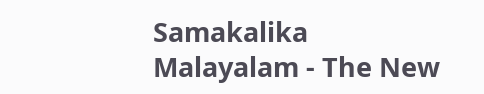Samakalika Malayalam - The New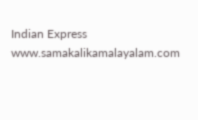Indian Express
www.samakalikamalayalam.com